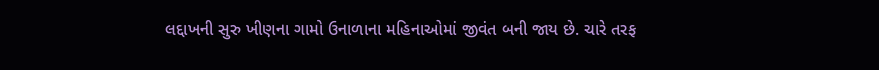લદ્દાખની સુરુ ખીણના ગામો ઉનાળાના મહિનાઓમાં જીવંત બની જાય છે. ચારે તરફ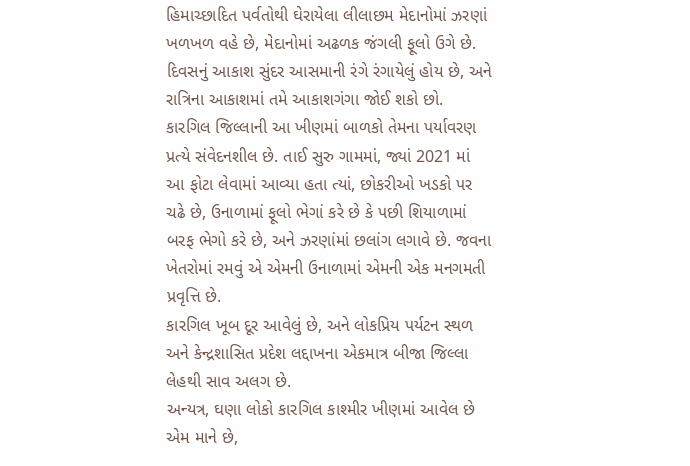હિમાચ્છાદિત પર્વતોથી ઘેરાયેલા લીલાછમ મેદાનોમાં ઝરણાં ખળખળ વહે છે, મેદાનોમાં અઢળક જંગલી ફૂલો ઉગે છે. દિવસનું આકાશ સુંદર આસમાની રંગે રંગાયેલું હોય છે, અને રાત્રિના આકાશમાં તમે આકાશગંગા જોઈ શકો છો.
કારગિલ જિલ્લાની આ ખીણમાં બાળકો તેમના પર્યાવરણ પ્રત્યે સંવેદનશીલ છે. તાઈ સુરુ ગામમાં, જ્યાં 2021 માં આ ફોટા લેવામાં આવ્યા હતા ત્યાં, છોકરીઓ ખડકો પર ચઢે છે, ઉનાળામાં ફૂલો ભેગાં કરે છે કે પછી શિયાળામાં બરફ ભેગો કરે છે, અને ઝરણાંમાં છલાંગ લગાવે છે. જવના ખેતરોમાં રમવું એ એમની ઉનાળામાં એમની એક મનગમતી પ્રવૃત્તિ છે.
કારગિલ ખૂબ દૂર આવેલું છે, અને લોકપ્રિય પર્યટન સ્થળ અને કેન્દ્રશાસિત પ્રદેશ લદ્દાખના એકમાત્ર બીજા જિલ્લા લેહથી સાવ અલગ છે.
અન્યત્ર, ઘણા લોકો કારગિલ કાશ્મીર ખીણમાં આવેલ છે એમ માને છે,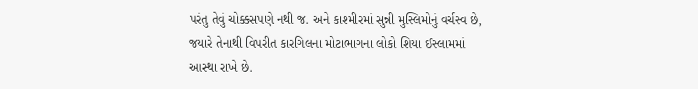પરંતુ તેવું ચોક્કસપણે નથી જ. અને કાશ્મીરમાં સુન્ની મુસ્લિમોનું વર્ચસ્વ છે, જયારે તેનાથી વિપરીત કારગિલના મોટાભાગના લોકો શિયા ઈસ્લામમાં આસ્થા રાખે છે.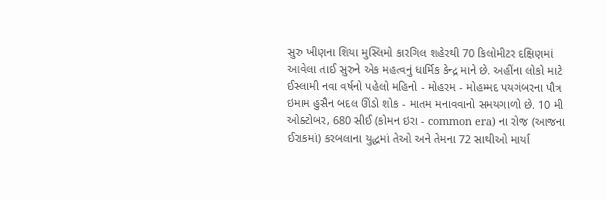સુરુ ખીણના શિયા મુસ્લિમો કારગિલ શહેરથી 70 કિલોમીટર દક્ષિણમાં આવેલા તાઈ સુરુને એક મહત્વનું ધાર્મિક કેન્દ્ર માને છે. અહીંના લોકો માટે ઈસ્લામી નવા વર્ષનો પહેલો મહિનો - મોહરમ - મોહમ્મદ પયગંબરના પૌત્ર ઇમામ હુસૈન બદલ ઊંડો શોક - માતમ મનાવવાનો સમયગાળો છે. 10 મી ઓક્ટોબર, 680 સીઈ (કોમન ઇરા - common era) ના રોજ (આજના ઈરાકમાં) કરબલાના યુદ્ધમાં તેઓ અને તેમના 72 સાથીઓ માર્યા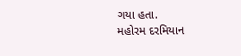ગયા હતા.
મહોરમ દરમિયાન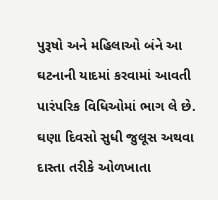પુરૂષો અને મહિલાઓ બંને આ ઘટનાની યાદમાં કરવામાં આવતી પારંપરિક વિધિઓમાં ભાગ લે છે. ઘણા દિવસો સુધી જુલૂસ અથવા દાસ્તા તરીકે ઓળખાતા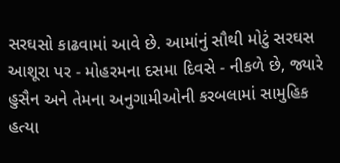સરઘસો કાઢવામાં આવે છે. આમાંનું સૌથી મોટું સરઘસ આશૂરા પર - મોહરમના દસમા દિવસે - નીકળે છે, જ્યારે હુસૈન અને તેમના અનુગામીઓની કરબલામાં સામુહિક હત્યા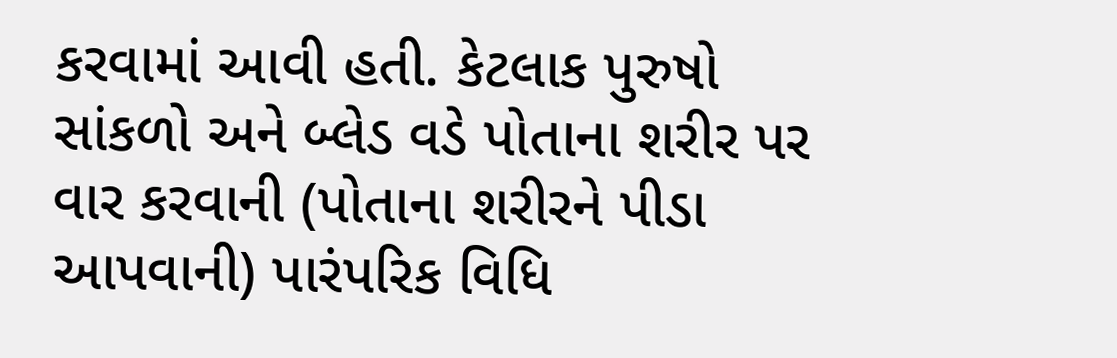કરવામાં આવી હતી. કેટલાક પુરુષો સાંકળો અને બ્લેડ વડે પોતાના શરીર પર વાર કરવાની (પોતાના શરીરને પીડા આપવાની) પારંપરિક વિધિ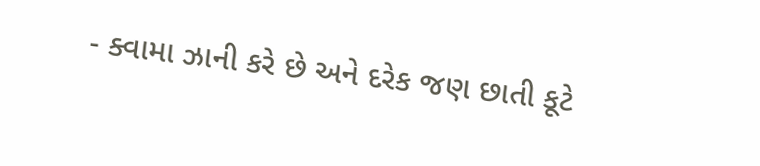- ક્વામા ઝાની કરે છે અને દરેક જણ છાતી કૂટે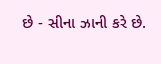છે - સીના ઝાની કરે છે.